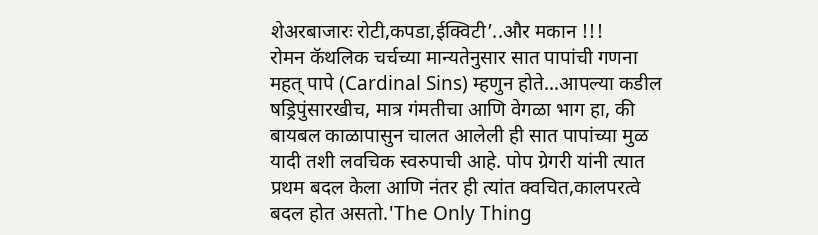शेअरबाजारः रोटी,कपडा,ईक्विटी’..और मकान !!!
रोमन कॅथलिक चर्चच्या मान्यतेनुसार सात पापांची गणना महत् पापे (Cardinal Sins) म्हणुन होते...आपल्या कडील षड्रिपुंसारखीच, मात्र गंमतीचा आणि वेगळा भाग हा, की बायबल काळापासुन चालत आलेली ही सात पापांच्या मुळ यादी तशी लवचिक स्वरुपाची आहे. पोप ग्रेगरी यांनी त्यात प्रथम बदल केला आणि नंतर ही त्यांत क्वचित,कालपरत्वे बदल होत असतो.'The Only Thing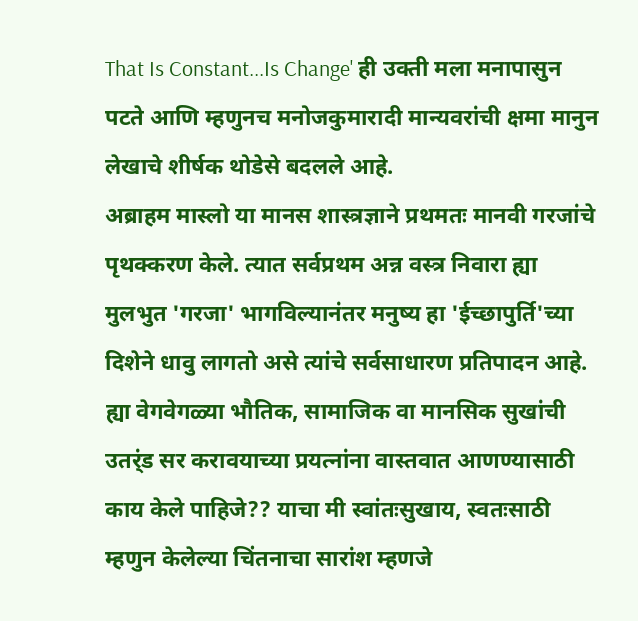That Is Constant...Is Change' ही उक्ती मला मनापासुन पटते आणि म्हणुनच मनोजकुमारादी मान्यवरांची क्षमा मानुन लेखाचे शीर्षक थोडेसे बदलले आहे.
अब्राहम मास्लो या मानस शास्त्रज्ञाने प्रथमतः मानवी गरजांचे पृथक्करण केले. त्यात सर्वप्रथम अन्न वस्त्र निवारा ह्या मुलभुत 'गरजा' भागविल्यानंतर मनुष्य हा 'ईच्छापुर्ति'च्या दिशेने धावु लागतो असे त्यांचे सर्वसाधारण प्रतिपादन आहे. ह्या वेगवेगळ्या भौतिक, सामाजिक वा मानसिक सुखांची उतर्ंड सर करावयाच्या प्रयत्नांना वास्तवात आणण्यासाठी काय केले पाहिजे?? याचा मी स्वांतःसुखाय, स्वतःसाठी म्हणुन केलेल्या चिंतनाचा सारांश म्हणजे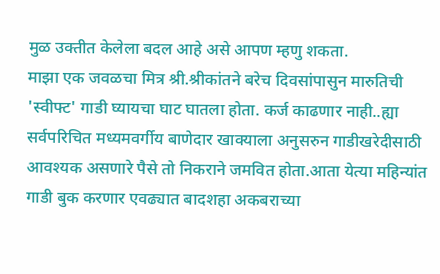मुळ उक्तीत केलेला बदल आहे असे आपण म्हणु शकता.
माझा एक जवळचा मित्र श्री.श्रीकांतने बरेच दिवसांपासुन मारुतिची 'स्वीफ्ट' गाडी घ्यायचा घाट घातला होता. कर्ज काढणार नाही..ह्या सर्वपरिचित मध्यमवर्गीय बाणेदार खाक्याला अनुसरुन गाडीखरेदीसाठी आवश्यक असणारे पैसे तो निकराने जमवित होता.आता येत्या महिन्यांत गाडी बुक करणार एवढ्यात बादशहा अकबराच्या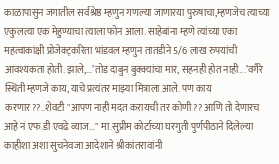काळापासुन जगातील सर्वश्रेष्ठ म्हणुन गणल्या जाणारया पुरुषाचा,म्हणजेच त्याच्या एकुलत्या एक मेहुण्याचा त्याला फोन आला. साहेबांना म्हणे त्यांच्या एका महत्वाकांक्षी प्रोजेक्ट्करिता भांडवल म्हणुन तातडीने 5/6 लाख रुपयांची आवश्यकता होती. झाले,...’तोड दाबुन बुक्क्यांचा मार, सहनही होत नाही...’वगैरे स्थिती म्हणजे काय, याचे प्रत्यंतर माझ्या मित्राला आले. पण काय करणार??..शेवटी "आपण नाही मदत करायची तर कोणी?? आणि तो देणारच आहे नं एफ.डी एवढे व्याज..." मा.सुप्रीम कोर्टाच्या घरगुती पुर्णपीठाने दिलेल्या काहीशा अशा सुचनेवजा आदेशाने श्रीकांतरावांनी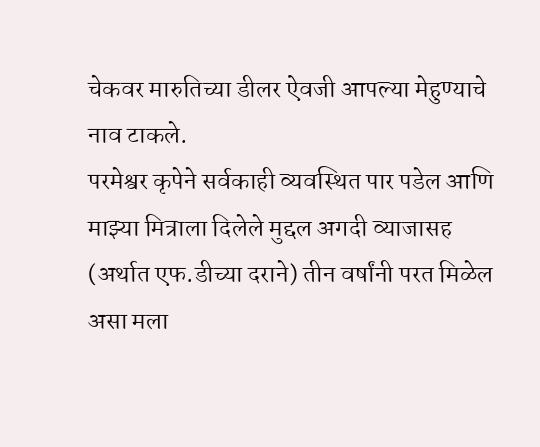चेकवर मारुतिच्या डीलर ऐवजी आपल्या मेहुण्याचे नाव टाकले.
परमेश्वर कृपेने सर्वकाही व्यवस्थित पार पडेल आणि माझ्या मित्राला दिलेले मुद्दल अगदी व्याजासह (अर्थात एफ.डीच्या दराने) तीन वर्षांनी परत मिळेल असा मला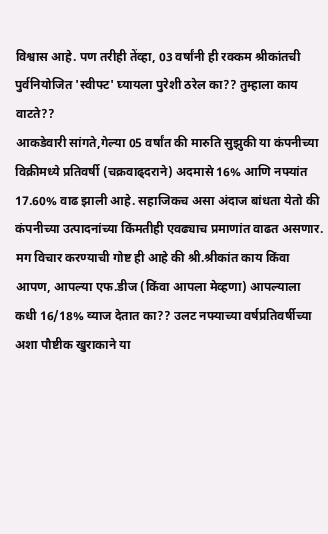विश्वास आहे. पण तरीही तेंव्हा, 03 वर्षांनी ही रक्कम श्रीकांतची पुर्वनियोजित 'स्वीफ्ट' घ्यायला पुरेशी ठरेल का?? तुम्हाला काय वाटते??
आकडेवारी सांगते,गेल्या 05 वर्षांत की मारुति सुझुकी या कंपनीच्या विक्रीमध्ये प्रतिवर्षी (चक्रवाढ्दराने) अदमासे 16% आणि नफ्यांत 17.60% वाढ झाली आहे. सहाजिकच असा अंदाज बांधता येतो की कंपनीच्या उत्पादनांच्या किंमतीही एवढ्याच प्रमाणांत वाढत असणार. मग विचार करण्याची गोष्ट ही आहे की श्री.श्रीकांत काय किंवा आपण, आपल्या एफ.डीज (किंवा आपला मेव्हणा) आपल्याला कधी 16/18% व्याज देतात का?? उलट नफ्याच्या वर्षप्रतिवर्षीच्या अशा पौष्टीक खुराकाने या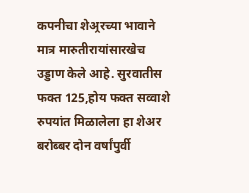कपनीचा शेअ्ररच्या भावाने मात्र मारुतीरायांसारखेच उड्डाण केले आहे. सुरवातीस फक्त 125,होय फक्त सव्वाशे रुपयांत मिळालेला हा शेअर बरोब्बर दोन वर्षांपुर्वी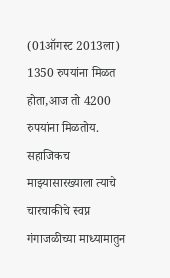(01ऑगस्ट 2013ला) 1350 रुपयांना मिळत होता,आज तो 4200 रुपयांना मिळतोय. सहाजिकच माझ्यासारख्याला त्याचे चारचाकीचे स्वप्न गंगाजळीच्या माध्यामातुन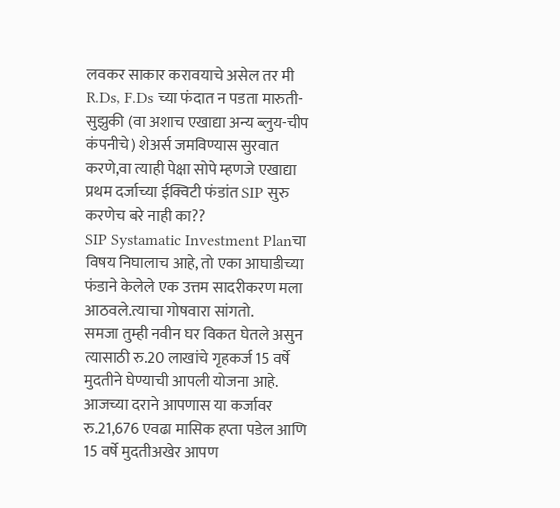लवकर साकार करावयाचे असेल तर मी R.Ds, F.Ds च्या फंदात न पडता मारुती-सुझुकी (वा अशाच एखाद्या अन्य ब्लुय-चीप कंपनीचे) शेअर्स जमविण्यास सुरवात करणे,वा त्याही पेक्षा सोपे म्हणजे एखाद्या प्रथम दर्जाच्या ईक्विटी फंडांत SIP सुरु करणेच बरे नाही का??
SIP Systamatic Investment Planचा विषय निघालाच आहे, तो एका आघाडीच्या फंडाने केलेले एक उत्तम सादरीकरण मला आठवले.त्याचा गोषवारा सांगतो.
समजा तुम्ही नवीन घर विकत घेतले असुन त्यासाठी रु.20 लाखांचे गृहकर्ज 15 वर्षे मुदतीने घेण्याची आपली योजना आहे. आजच्या दराने आपणास या कर्जावर रु.21,676 एवढा मासिक हप्ता पडेल आणि 15 वर्षे मुदतीअखेर आपण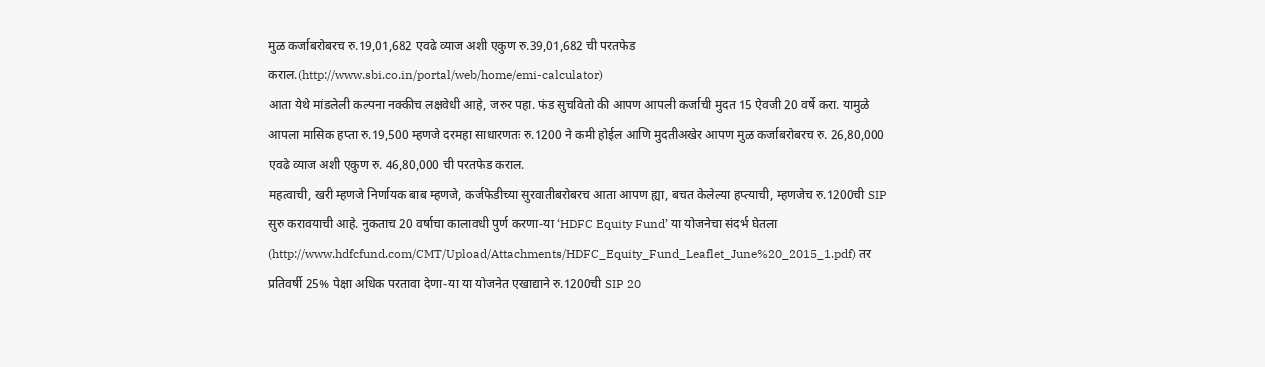मुळ कर्जाबरोबरच रु.19,01,682 एवढे व्याज अशी एकुण रु.39,01,682 ची परतफेड कराल.(http://www.sbi.co.in/portal/web/home/emi-calculator)
आता येथे मांडलेली कल्पना नक्कीच लक्षवेधी आहे, जरुर पहा. फंड सुचवितो की आपण आपली कर्जाची मुदत 15 ऐवजी 20 वर्षे करा. यामुळे आपला मासिक हप्ता रु.19,500 म्हणजे दरमहा साधारणतः रु.1200 ने कमी होईल आणि मुदतीअखेर आपण मुळ कर्जाबरोबरच रु. 26,80,000 एवढे व्याज अशी एकुण रु. 46,80,000 ची परतफेड कराल.
महत्वाची, खरी म्हणजे निर्णायक बाब म्हणजे, कर्जफेडीच्या सुरवातीबरोबरच आता आपण ह्या, बचत केलेल्या हप्त्याची, म्हणजेच रु.1200ची SIP सुरु करावयाची आहे. नुकताच 20 वर्षाचा कालावधी पुर्ण करणा-या ‘HDFC Equity Fund’ या योजनेचा संदर्भ घेतला (http://www.hdfcfund.com/CMT/Upload/Attachments/HDFC_Equity_Fund_Leaflet_June%20_2015_1.pdf) तर प्रतिवर्षी 25% पेक्षा अधिक परतावा देणा-या या योजनेत एखाद्याने रु.1200ची SIP 20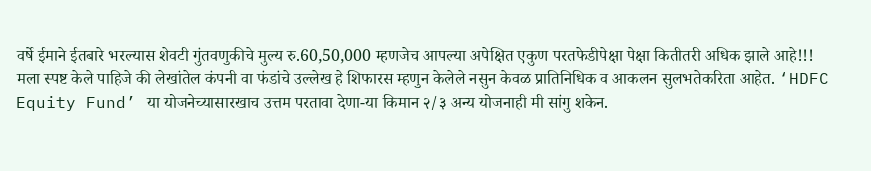वर्षे ईमाने ईतबारे भरल्यास शेवटी गुंतवणुकीचे मुल्य रु.60,50,000 म्हणजेच आपल्या अपेक्षित एकुण परतफेडीपेक्षा पेक्षा कितीतरी अधिक झाले आहे!!!
मला स्पष्ट केले पाहिजे की लेखांतेल कंपनी वा फंडांचे उल्लेख हे शिफारस म्हणुन केलेले नसुन केवळ प्रातिनिधिक व आकलन सुलभतेकरिता आहेत. ‘HDFC Equity Fund’ या योजनेच्यासारखाच उत्तम परतावा देणा-या किमान २/३ अन्य योजनाही मी सांगु शकेन.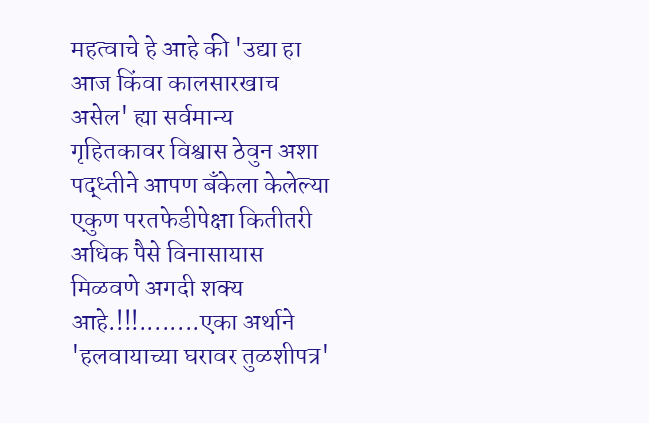महत्वाचे हे आहे की 'उद्या हा आज किंवा कालसारखाच असेल' ह्या सर्वमान्य गृहितकावर विश्वास ठेवुन अशा पद्ध्तीने आपण बॅंकेला केलेल्या एकुण परतफेडीपेक्षा कितीतरी अधिक पैसे विनासायास मिळवणे अगदी शक्य आहे.!!!........एका अर्थाने 'हलवायाच्या घरावर तुळशीपत्र'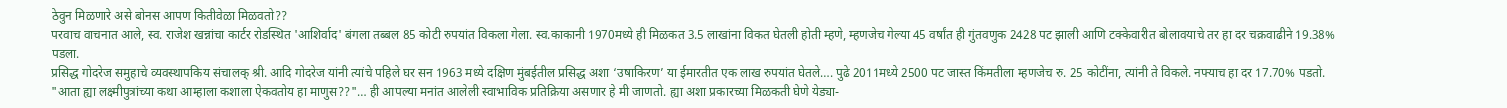ठेवुन मिळणारे असे बोनस आपण कितीवेळा मिळवतो??
परवाच वाचनात आले, स्व. राजेश खन्नांचा कार्टर रोडस्थित 'आशिर्वाद' बंगला तब्बल 85 कोटी रुपयांत विकला गेला. स्व.काकानी 1970मध्ये ही मिळकत 3.5 लाखांना विकत घेतली होती म्हणे, म्हणजेच गेल्या 45 वर्षांत ही गुंतवणुक 2428 पट झाली आणि टक्केवारीत बोलावयाचे तर हा दर चक्रवाढीने 19.38% पडला.
प्रसिद्ध गोदरेज समुहाचे व्यवस्थापकिय संचालक् श्री. आदि गोदरेज यांनी त्यांचे पहिले घर सन 1963 मध्ये दक्षिण मुंबईतील प्रसिद्ध अशा ‘उषाकिरण’ या ईमारतीत एक लाख रुपयांत घेतले…. पुढे 2011मध्ये 2500 पट जास्त किंमतीला म्हणजेच रु. 25 कोटींना, त्यांनी ते विकले. नफ्याच हा दर 17.70% पडतो.
"आता ह्या लक्ष्मीपुत्रांच्या कथा आम्हाला कशाला ऐकवतोय हा माणुस??"… ही आपल्या मनांत आलेली स्वाभाविक प्रतिक्रिया असणार हे मी जाणतो. ह्या अशा प्रकारच्या मिळकती घेणे येड्या-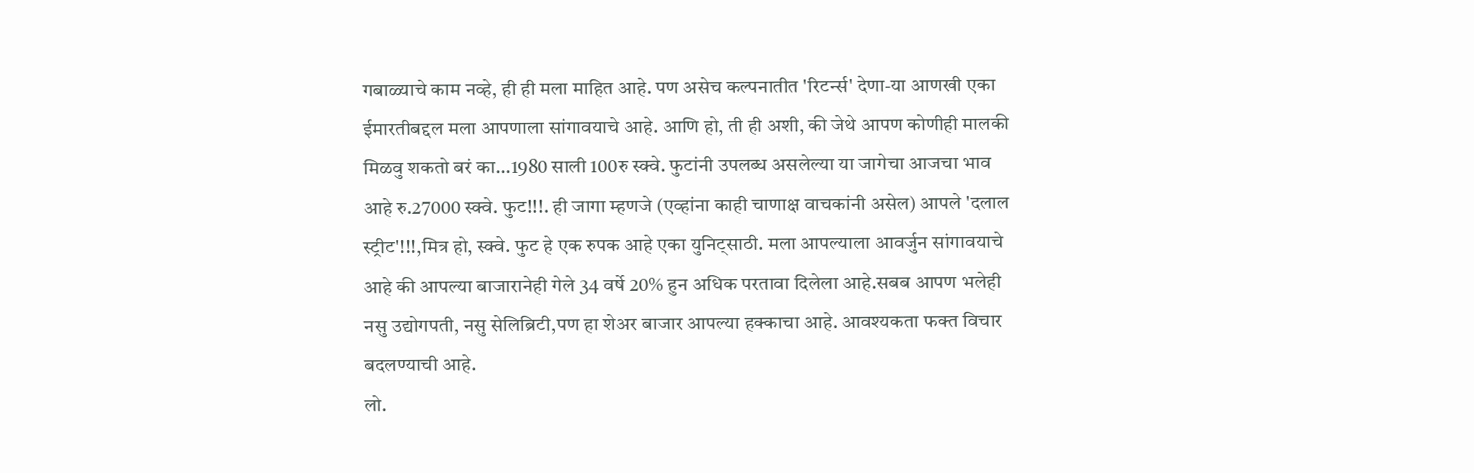गबाळ्याचे काम नव्हे, ही ही मला माहित आहे. पण असेच कल्पनातीत 'रिटर्न्स' देणा-या आणखी एका ईमारतीबद्दल मला आपणाला सांगावयाचे आहे. आणि हो, ती ही अशी, की जेथे आपण कोणीही मालकी मिळवु शकतो बरं का...1980 साली 100रु स्क्वे. फुटांनी उपलब्ध असलेल्या या जागेचा आजचा भाव आहे रु.27000 स्क्वे. फुट!!!. ही जागा म्हणजे (एव्हांना काही चाणाक्ष वाचकांनी असेल) आपले 'दलाल स्ट्रीट'!!!,मित्र हो, स्क्वे. फुट हे एक रुपक आहे एका युनिट्साठी. मला आपल्याला आवर्जुन सांगावयाचे आहे की आपल्या बाजारानेही गेले 34 वर्षे 20% हुन अधिक परतावा दिलेला आहे.सबब आपण भलेही नसु उद्योगपती, नसु सेलिब्रिटी,पण हा शेअर बाजार आपल्या हक्काचा आहे. आवश्यकता फक्त विचार बदलण्याची आहे.
लो.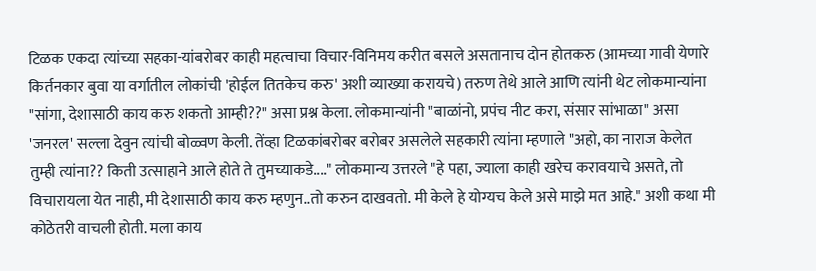टिळक एकदा त्यांच्या सहका-यांबरोबर काही महत्वाचा विचार-विनिमय करीत बसले असतानाच दोन होतकरु (आमच्या गावी येणारे किर्तनकार बुवा या वर्गातील लोकांची 'होईल तितकेच करु' अशी व्याख्या करायचे) तरुण तेथे आले आणि त्यांनी थेट लोकमान्यांना "सांगा, देशासाठी काय करु शकतो आम्ही??" असा प्रश्न केला. लोकमान्यांनी "बाळांनो, प्रपंच नीट करा, संसार सांभाळा" असा 'जनरल' सल्ला देवुन त्यांची बोळ्वण केली. तेंव्हा टिळकांबरोबर बरोबर असलेले सहकारी त्यांना म्हणाले "अहो, का नाराज केलेत तुम्ही त्यांना?? किती उत्साहाने आले होते ते तुमच्याकडे...." लोकमान्य उत्तरले "हे पहा, ज्याला काही खरेच करावयाचे असते, तो विचारायला येत नाही, मी देशासाठी काय करु म्हणुन..तो करुन दाखवतो. मी केले हे योग्यच केले असे माझे मत आहे." अशी कथा मी कोठेतरी वाचली होती. मला काय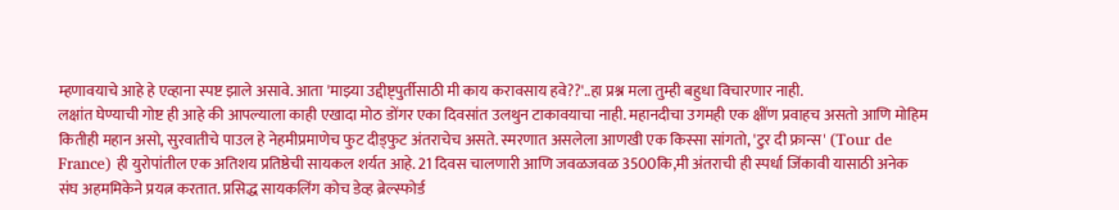म्हणावयाचे आहे हे एव्हाना स्पष्ट झाले असावे. आता 'माझ्या उद्दीष्ट्पुर्तीसाठी मी काय करावसाय हवे??'..हा प्रश्न मला तुम्ही बहुधा विचारणार नाही.
लक्षांत घेण्याची गोष्ट ही आहे की आपल्याला काही एखादा मोठ डोंगर एका दिवसांत उलथुन टाकावयाचा नाही. महानदीचा उगमही एक क्षींण प्रवाहच असतो आणि मोहिम कितीही महान असो, सुरवातीचे पाउल हे नेहमीप्रमाणेच फुट दीड्फुट अंतराचेच असते. स्मरणात असलेला आणखी एक किस्सा सांगतो, 'टुर दी फ्रान्स' (Tour de France) ही युरोपांतील एक अतिशय प्रतिष्ठेची सायकल शर्यत आहे. 21 दिवस चालणारी आणि जवळजवळ 3500कि,मी अंतराची ही स्पर्धा जिंकावी यासाठी अनेक संघ अहममिकेने प्रयत्न करतात. प्रसिद्ध सायकलिंग कोच डेव्ह ब्रेल्स्फोर्ड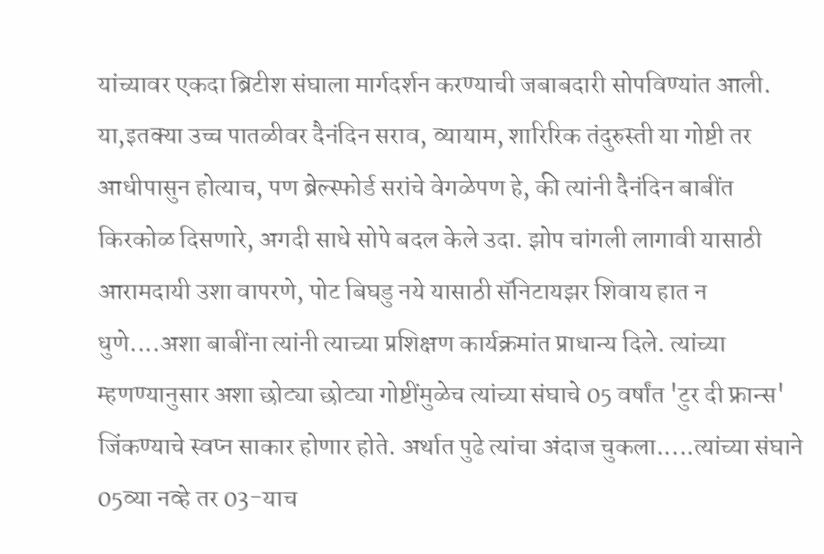यांच्यावर एकदा ब्रिटीश संघाला मार्गदर्शन करण्याची जबाबदारी सोपविण्यांत आली. या,इतक्या उच्च पातळीवर दैनंदिन सराव, व्यायाम, शारिरिक तंदुरुस्ती या गोष्टी तर आधीपासुन होत्याच, पण ब्रेल्स्फोर्ड सरांचे वेगळेपण हे, की त्यांनी दैनंदिन बाबींत किरकोळ दिसणारे, अगदी साधे सोपे बदल केले उदा. झोप चांगली लागावी यासाठी आरामदायी उशा वापरणे, पोट बिघडु नये यासाठी सॅनिटायझर शिवाय हात न धुणे....अशा बाबींना त्यांनी त्याच्या प्रशिक्षण कार्यक्रमांत प्राधान्य दिले. त्यांच्या म्हणण्यानुसार अशा छोट्या छोट्या गोष्टींमुळेच त्यांच्या संघाचे 05 वर्षांत 'टुर दी फ्रान्स' जिंकण्याचे स्वप्न साकार होणार होते. अर्थात पुढे त्यांचा अंदाज चुकला.....त्यांच्या संघाने 05व्या नव्हे तर 03-याच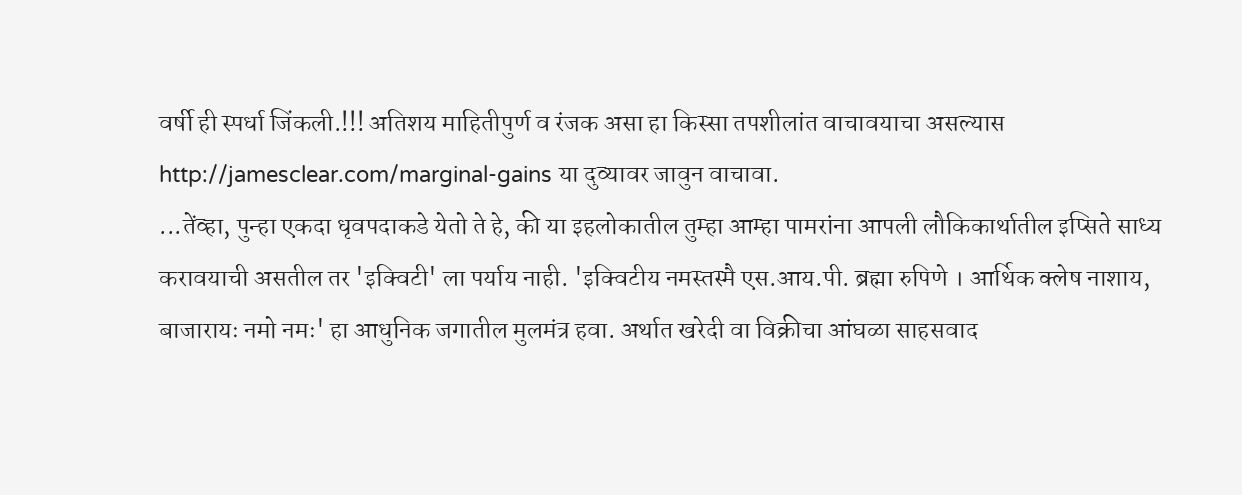वर्षी ही स्पर्धा जिंकली.!!! अतिशय माहितीपुर्ण व रंजक असा हा किस्सा तपशीलांत वाचावयाचा असल्यास http://jamesclear.com/marginal-gains या दुव्यावर जावुन वाचावा.
...तेंव्हा, पुन्हा एकदा धृवपदाकडे येतो ते हे, की या इहलोकातील तुम्हा आम्हा पामरांना आपली लौकिकार्थातील इप्सिते साध्य करावयाची असतील तर 'इक्विटी' ला पर्याय नाही. 'इक्विटीय नमस्तस्मै एस.आय.पी. ब्रह्मा रुपिणे । आर्थिक क्लेष नाशाय, बाजारायः नमो नमः' हा आधुनिक जगातील मुलमंत्र हवा. अर्थात खरेदी वा विक्रीचा आंघळा साहसवाद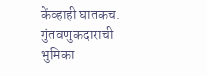केंव्हाही घातकच. गुंतवणुकदाराची भुमिका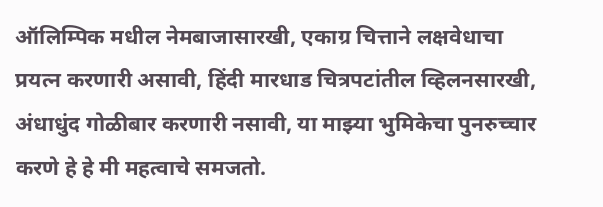ऑलिम्पिक मधील नेमबाजासारखी, एकाग्र चित्ताने लक्षवेधाचा प्रयत्न करणारी असावी, हिंदी मारधाड चित्रपटांतील व्हिलनसारखी, अंधाधुंद गोळीबार करणारी नसावी, या माझ्या भुमिकेचा पुनरुच्चार करणे हे हे मी महत्वाचे समजतो.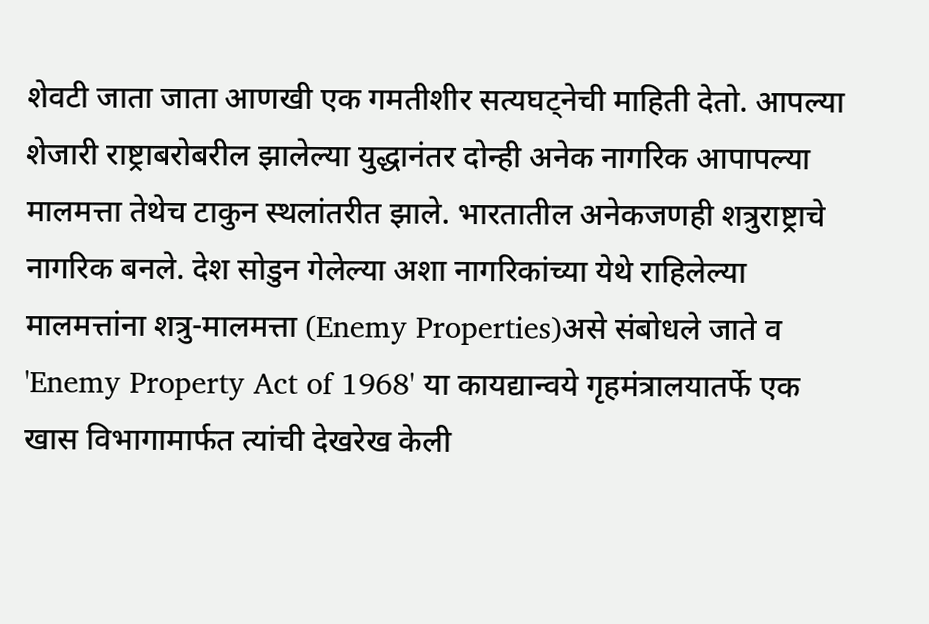शेवटी जाता जाता आणखी एक गमतीशीर सत्यघट्नेची माहिती देतो. आपल्या शेजारी राष्ट्राबरोबरील झालेल्या युद्धानंतर दोन्ही अनेक नागरिक आपापल्या मालमत्ता तेथेच टाकुन स्थलांतरीत झाले. भारतातील अनेकजणही शत्रुराष्ट्राचे नागरिक बनले. देश सोडुन गेलेल्या अशा नागरिकांच्या येथे राहिलेल्या मालमत्तांना शत्रु-मालमत्ता (Enemy Properties)असे संबोधले जाते व 'Enemy Property Act of 1968' या कायद्यान्वये गृहमंत्रालयातर्फे एक खास विभागामार्फत त्यांची देखरेख केली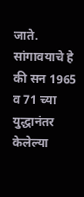जाते. सांगावयाचे हे की सन 1965 व 71 च्या युद्धानंतर केलेल्या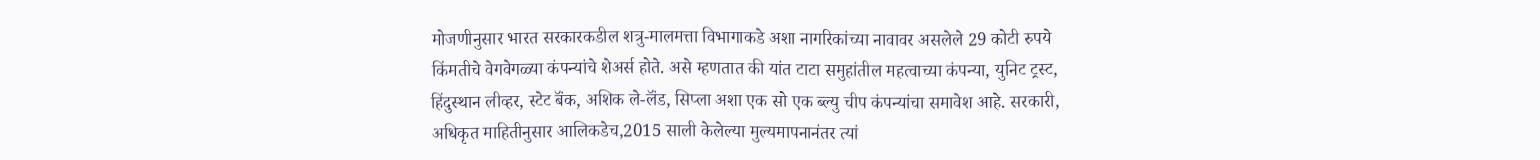मोजणीनुसार भारत सरकारकडील शत्रु-मालमत्ता विभागाकडे अशा नागरिकांच्या नावावर असलेले 29 कोटी रुपये किंमतीचे वेगवेगळ्या कंपन्यांचे शेअर्स होते. असे म्हणतात की यांत टाटा समुहांतील महत्वाच्या कंपन्या, युनिट ट्रस्ट, हिंदुस्थान लीव्हर, स्टेट बॅंक, अशिक ले-लॅंड, सिप्ला अशा एक सो एक ब्ल्यु चीप कंपन्यांचा समावेश आहे. सरकारी, अधिकृत माहितीनुसार आलिकडेच,2015 साली केलेल्या मुल्यमापनानंतर त्यां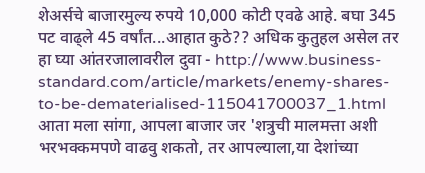शेअर्सचे बाजारमुल्य रुपये 10,000 कोटी एवढे आहे. बघा 345 पट वाढ्ले 45 वर्षांत...आहात कुठे?? अधिक कुतुहल असेल तर हा घ्या आंतरजालावरील दुवा - http://www.business-standard.com/article/markets/enemy-shares-to-be-dematerialised-115041700037_1.html
आता मला सांगा, आपला बाजार जर 'शत्रुची मालमत्ता अशी भरभक्कमपणे वाढवु शकतो, तर आपल्याला,या देशांच्या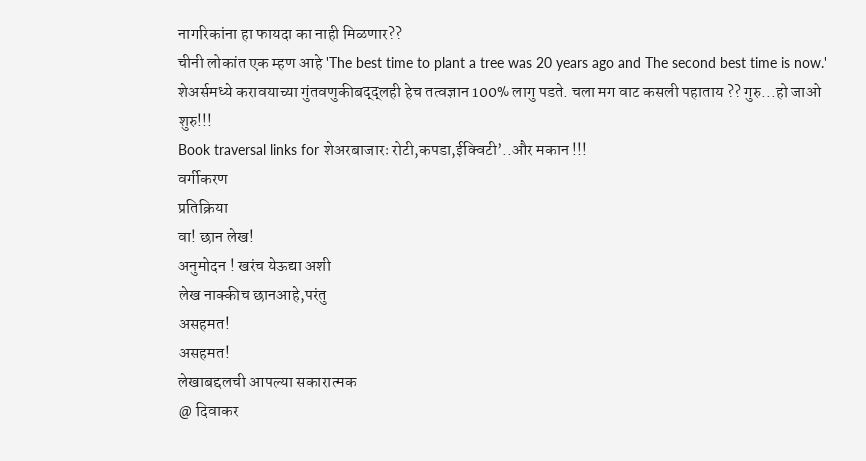नागरिकांना हा फायदा का नाही मिळणार??
चीनी लोकांत एक म्हण आहे 'The best time to plant a tree was 20 years ago and The second best time is now.' शेअर्समध्ये करावयाच्या गुंतवणुकीबद्द्लही हेच तत्वज्ञान 100% लागु पडते. चला मग वाट कसली पहाताय ?? गुरु...हो जाओ शुरु!!!
Book traversal links for शेअरबाजारः रोटी,कपडा,ईक्विटी’..और मकान !!!
वर्गीकरण
प्रतिक्रिया
वा! छान लेख!
अनुमोदन ! खरंच येऊद्या अशी
लेख नाक्कीच छानआहे,परंतु
असहमत!
असहमत!
लेखाबद्दलची आपल्या सकारात्मक
@ दिवाकर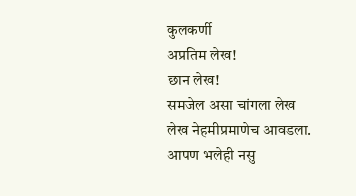कुलकर्णी
अप्रतिम लेख!
छान लेख!
समजेल असा चांगला लेख
लेख नेहमीप्रमाणेच आवडला.
आपण भलेही नसु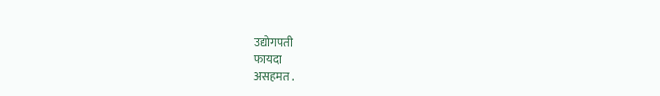उद्योगपती
फायदा
असहमत .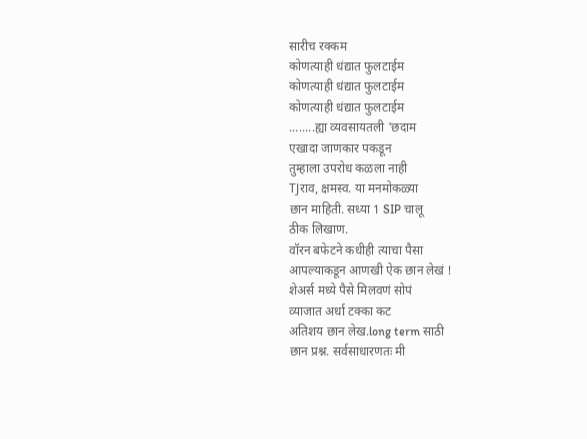सारीच रक्कम
कोणत्याही धंद्यात फुलटाईम
कोणत्याही धंद्यात फुलटाईम
कोणत्याही धंद्यात फुलटाईम
........ह्या व्यवसायतली 'छदाम
एखादा जाणकार पकडून
तुम्हाला उपरोध कळला नाही
TJराव, क्षमस्व. या मनमोकळ्या
छान माहिती. सध्या 1 SIP चालू
ठीक लिखाण.
वॉरन बफेटने कधीही त्याचा पैसा
आपल्याकडून आणखी ऐक छान लेखं !
शेअर्स मध्ये पैसे मिलवणं सोपं
व्याजात अर्धा टक्का कट
अतिशय छान लेख.long term साठी
छान प्रश्न. सर्वसाधारणतः मी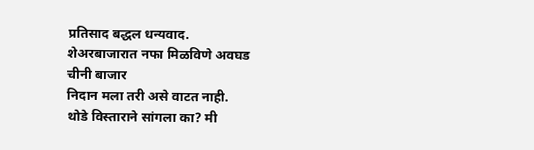प्रतिसाद बद्धल धन्यवाद.
शेअरबाजारात नफा मिळविणे अवघड
चीनी बाजार
निदान मला तरी असे वाटत नाही.
थोडे विस्ताराने सांगला का? मी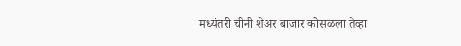मध्यंतरी चीनी शेअर बाजार कोसळला तेव्हा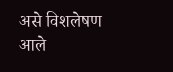असे विशलेषण आले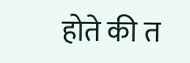होते की त